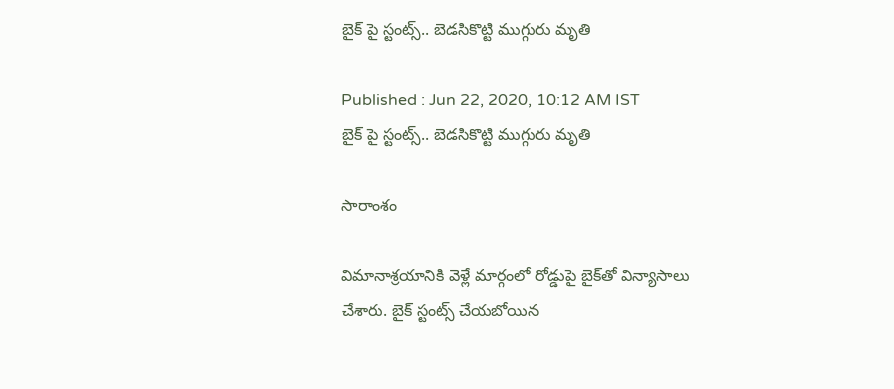బైక్ పై స్టంట్స్.. బెడసికొట్టి ముగ్గురు మృతి

Published : Jun 22, 2020, 10:12 AM IST
బైక్ పై స్టంట్స్.. బెడసికొట్టి ముగ్గురు మృతి

సారాంశం

విమానాశ్రయానికి వెళ్లే మార్గంలో రోడ్డుపై బైక్‌తో విన్యాసాలు చేశారు. బైక్ స్టంట్స్ చేయ‌బోయిన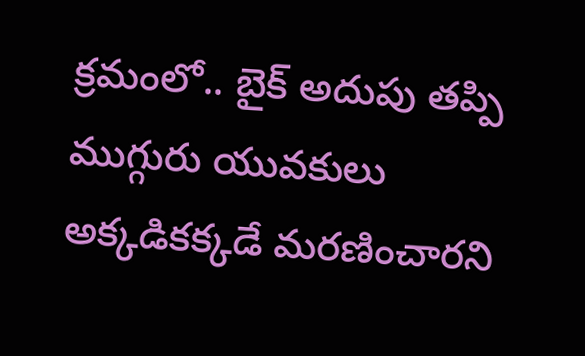క్ర‌మంలో.. బైక్‌ అదుపు త‌ప్పి ముగ్గురు యువకులు అక్కడికక్కడే మరణించారని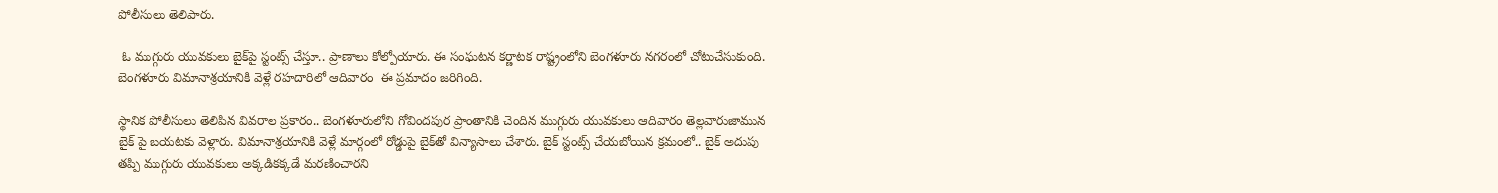పోలీసులు తెలిపారు.

 ఓ ముగ్గురు యువకులు బైక్‌పై స్టంట్స్‌ చేస్తూ.. ప్రాణాలు కోల్పోయారు. ఈ సంఘటన కర్ణాటక రాష్ట్రంలోని బెంగళూరు నగరంలో చోటుచేసుకుంది.  బెంగళూరు విమానాశ్రయానికి వెళ్లే రహదారిలో ఆదివారం  ఈ ప్ర‌మాదం జ‌రిగింది.

స్థానిక పోలీసులు తెలిపిన వివరాల ప్రకారం.. బెంగళూరులోని గోవిందపుర ప్రాంతానికి చెందిన ముగ్గురు యువ‌కులు ఆదివారం తెల్ల‌వారుజామున బైక్ ‌పై బ‌య‌ట‌కు వెళ్లారు. విమానాశ్రయానికి వెళ్లే మార్గంలో రోడ్డుపై బైక్‌తో విన్యాసాలు చేశారు. బైక్ స్టంట్స్ చేయ‌బోయిన క్ర‌మంలో.. బైక్‌ అదుపు త‌ప్పి ముగ్గురు యువకులు అక్కడికక్కడే మరణించారని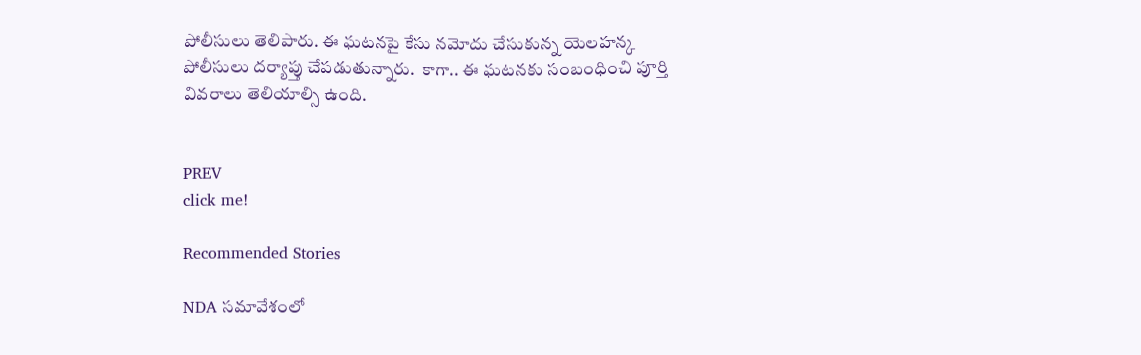పోలీసులు తెలిపారు. ఈ ఘటనపై కేసు నమోదు చేసుకున్న యెలహన్క పోలీసులు దర్యాప్తు చేపడుతున్నారు.  కాగా.. ఈ ఘటనకు సంబంధించి పూర్తి వివరాలు తెలియాల్సి ఉంది.


PREV
click me!

Recommended Stories

NDA సమావేశంలో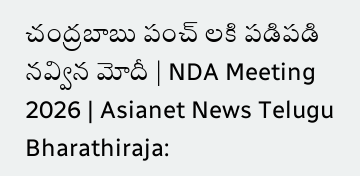చంద్రబాబు పంచ్ లకి పడిపడి నవ్విన మోదీ | NDA Meeting 2026 | Asianet News Telugu
Bharathiraja: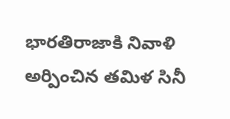భారతిరాజాకి నివాళి అర్పించిన తమిళ సినీ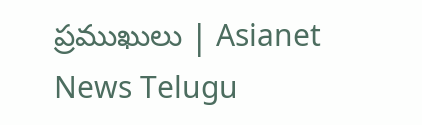ప్రముఖులు | Asianet News Telugu